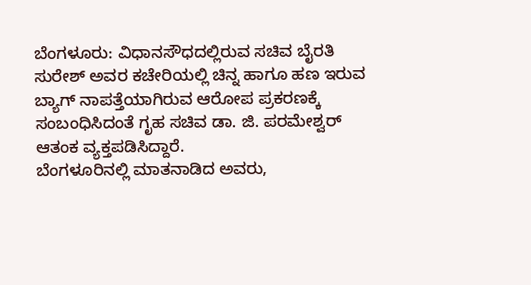ಬೆಂಗಳೂರು: ವಿಧಾನಸೌಧದಲ್ಲಿರುವ ಸಚಿವ ಬೈರತಿ ಸುರೇಶ್ ಅವರ ಕಚೇರಿಯಲ್ಲಿ ಚಿನ್ನ ಹಾಗೂ ಹಣ ಇರುವ ಬ್ಯಾಗ್ ನಾಪತ್ತೆಯಾಗಿರುವ ಆರೋಪ ಪ್ರಕರಣಕ್ಕೆ ಸಂಬಂಧಿಸಿದಂತೆ ಗೃಹ ಸಚಿವ ಡಾ. ಜಿ. ಪರಮೇಶ್ವರ್ ಆತಂಕ ವ್ಯಕ್ತಪಡಿಸಿದ್ದಾರೆ.
ಬೆಂಗಳೂರಿನಲ್ಲಿ ಮಾತನಾಡಿದ ಅವರು,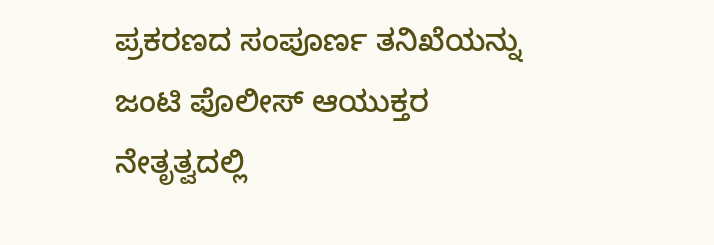ಪ್ರಕರಣದ ಸಂಪೂರ್ಣ ತನಿಖೆಯನ್ನು ಜಂಟಿ ಪೊಲೀಸ್ ಆಯುಕ್ತರ ನೇತೃತ್ವದಲ್ಲಿ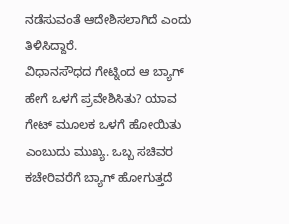ನಡೆಸುವಂತೆ ಆದೇಶಿಸಲಾಗಿದೆ ಎಂದು ತಿಳಿಸಿದ್ದಾರೆ.
ವಿಧಾನಸೌಧದ ಗೇಟ್ನಿಂದ ಆ ಬ್ಯಾಗ್ ಹೇಗೆ ಒಳಗೆ ಪ್ರವೇಶಿಸಿತು? ಯಾವ ಗೇಟ್ ಮೂಲಕ ಒಳಗೆ ಹೋಯಿತು ಎಂಬುದು ಮುಖ್ಯ. ಒಬ್ಬ ಸಚಿವರ ಕಚೇರಿವರೆಗೆ ಬ್ಯಾಗ್ ಹೋಗುತ್ತದೆ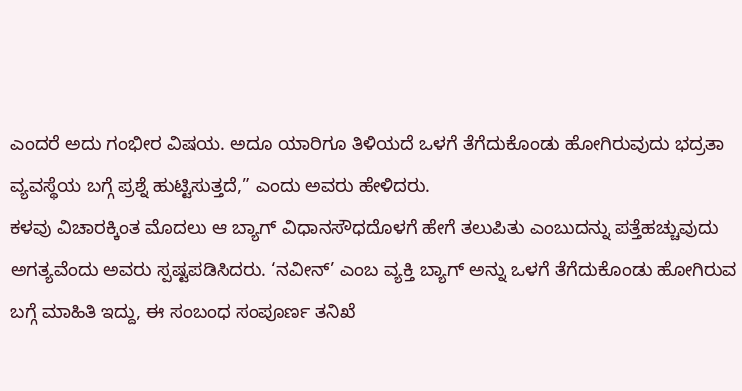ಎಂದರೆ ಅದು ಗಂಭೀರ ವಿಷಯ. ಅದೂ ಯಾರಿಗೂ ತಿಳಿಯದೆ ಒಳಗೆ ತೆಗೆದುಕೊಂಡು ಹೋಗಿರುವುದು ಭದ್ರತಾ ವ್ಯವಸ್ಥೆಯ ಬಗ್ಗೆ ಪ್ರಶ್ನೆ ಹುಟ್ಟಿಸುತ್ತದೆ,” ಎಂದು ಅವರು ಹೇಳಿದರು.
ಕಳವು ವಿಚಾರಕ್ಕಿಂತ ಮೊದಲು ಆ ಬ್ಯಾಗ್ ವಿಧಾನಸೌಧದೊಳಗೆ ಹೇಗೆ ತಲುಪಿತು ಎಂಬುದನ್ನು ಪತ್ತೆಹಚ್ಚುವುದು ಅಗತ್ಯವೆಂದು ಅವರು ಸ್ಪಷ್ಟಪಡಿಸಿದರು. ‘ನವೀನ್’ ಎಂಬ ವ್ಯಕ್ತಿ ಬ್ಯಾಗ್ ಅನ್ನು ಒಳಗೆ ತೆಗೆದುಕೊಂಡು ಹೋಗಿರುವ ಬಗ್ಗೆ ಮಾಹಿತಿ ಇದ್ದು, ಈ ಸಂಬಂಧ ಸಂಪೂರ್ಣ ತನಿಖೆ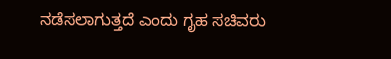ನಡೆಸಲಾಗುತ್ತದೆ ಎಂದು ಗೃಹ ಸಚಿವರು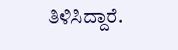ತಿಳಿಸಿದ್ದಾರೆ.